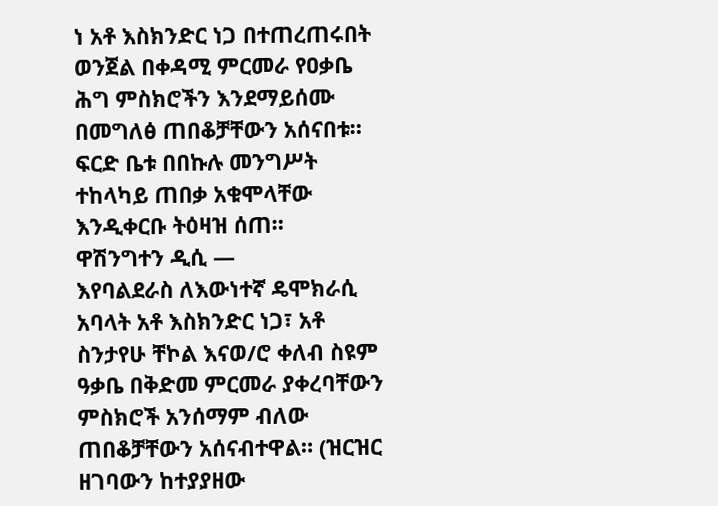ነ አቶ እስክንድር ነጋ በተጠረጠሩበት ወንጀል በቀዳሚ ምርመራ የዐቃቤ ሕግ ምስክሮችን እንደማይሰሙ በመግለፅ ጠበቆቻቸውን አሰናበቱ። ፍርድ ቤቱ በበኩሉ መንግሥት ተከላካይ ጠበቃ አቁሞላቸው እንዲቀርቡ ትዕዛዝ ሰጠ።
ዋሽንግተን ዲሲ —
እየባልደራስ ለእውነተኛ ዴሞክራሲ አባላት አቶ እስክንድር ነጋ፣ አቶ ስንታየሁ ቸኮል እናወ/ሮ ቀለብ ስዩም ዓቃቤ በቅድመ ምርመራ ያቀረባቸውን ምስክሮች አንሰማም ብለው ጠበቆቻቸውን አሰናብተዋል። (ዝርዝር ዘገባውን ከተያያዘው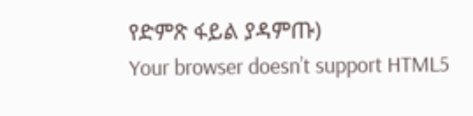የድምጽ ፋይል ያዳምጡ)
Your browser doesn’t support HTML5